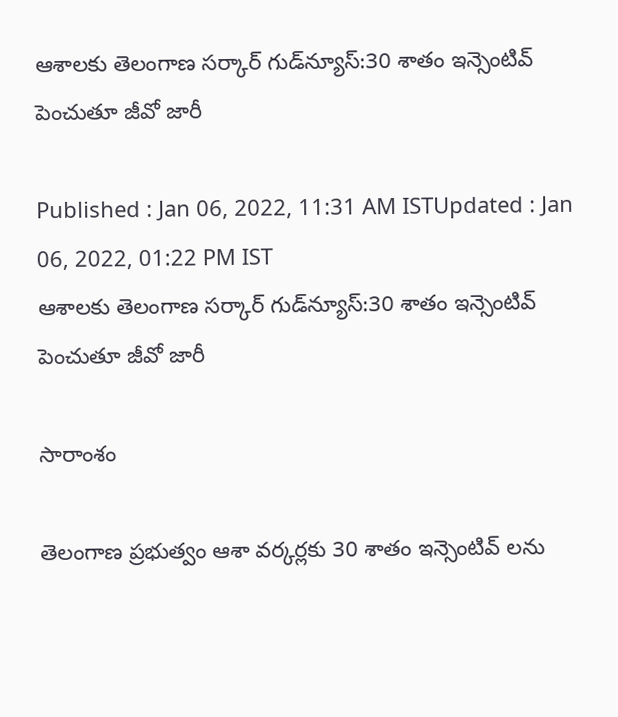ఆశాలకు తెలంగాణ సర్కార్ గుడ్‌న్యూస్:30 శాతం ఇన్సెంటివ్‌ పెంచుతూ జీవో జారీ

Published : Jan 06, 2022, 11:31 AM ISTUpdated : Jan 06, 2022, 01:22 PM IST
ఆశాలకు తెలంగాణ సర్కార్ గుడ్‌న్యూస్:30 శాతం ఇన్సెంటివ్‌ పెంచుతూ జీవో జారీ

సారాంశం

తెలంగాణ ప్రభుత్వం ఆశా వర్కర్లకు 30 శాతం ఇన్సెంటివ్ లను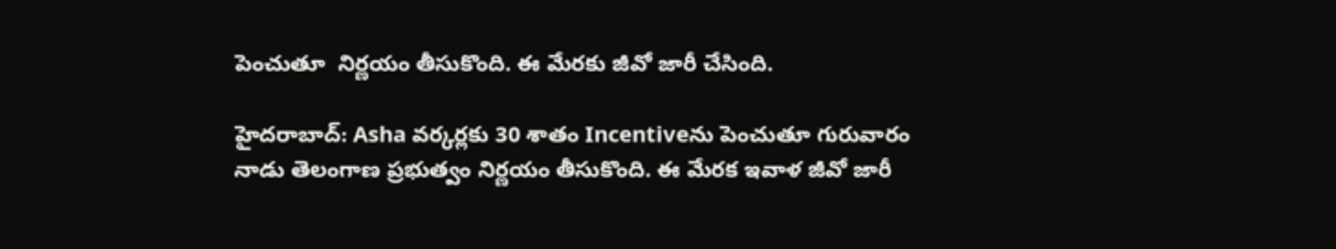పెంచుతూ  నిర్ణయం తీసుకొంది. ఈ మేరకు జీవో జారీ చేసింది.

హైదరాబాద్: Asha వర్కర్లకు 30 శాతం Incentiveను పెంచుతూ గురువారం నాడు తెలంగాణ ప్రభుత్వం నిర్ణయం తీసుకొంది. ఈ మేరక ఇవాళ జీవో జారీ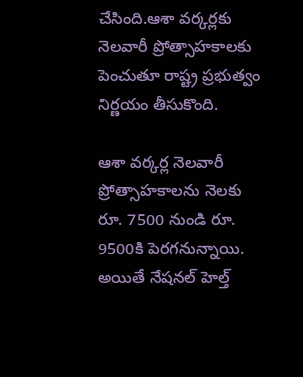చేసింది.ఆశా వర్కర్లకు  నెలవారీ ప్రోత్సాహకాలకు పెంచుతూ రాష్ట్ర ప్రభుత్వం నిర్ణయం తీసుకొంది.

ఆశా వర్కర్ల నెలవారీ ప్రోత్సాహకాలను నెలకు రూ. 7500 నుండి రూ. 9500కి పెరగనున్నాయి. అయితే నేషనల్ హెల్త్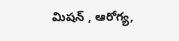మిషన్ , ఆరోగ్య,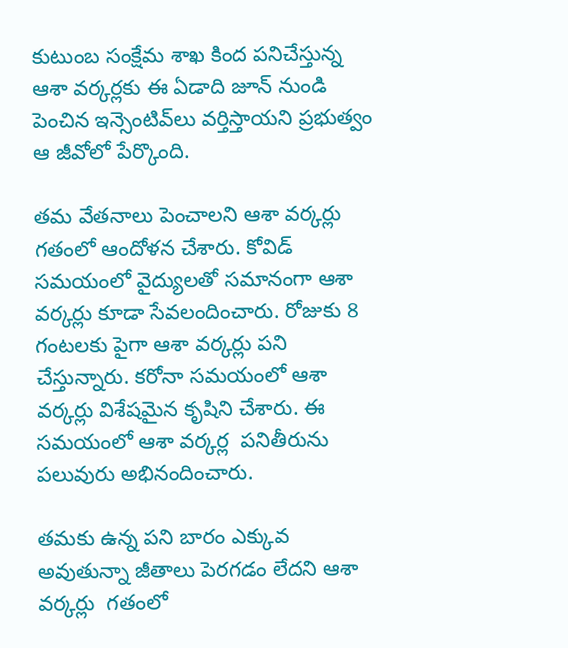కుటుంబ సంక్షేమ శాఖ కింద పనిచేస్తున్న ఆశా వర్కర్లకు ఈ ఏడాది జూన్ నుండి పెంచిన ఇన్సెంటివ్‌లు వర్తిస్తాయని ప్రభుత్వం ఆ జీవోలో పేర్కొంది.

తమ వేతనాలు పెంచాలని ఆశా వర్కర్లు  గతంలో ఆందోళన చేశారు. కోవిడ్ సమయంలో వైద్యులతో సమానంగా ఆశా వర్కర్లు కూడా సేవలందించారు. రోజుకు 8 గంటలకు పైగా ఆశా వర్కర్లు పని చేస్తున్నారు. కరోనా సమయంలో ఆశా వర్కర్లు విశేషమైన కృషిని చేశారు. ఈ సమయంలో ఆశా వర్కర్ల  పనితీరును పలువురు అభినందించారు.

తమకు ఉన్న పని బారం ఎక్కువ అవుతున్నా జీతాలు పెరగడం లేదని ఆశా వర్కర్లు  గతంలో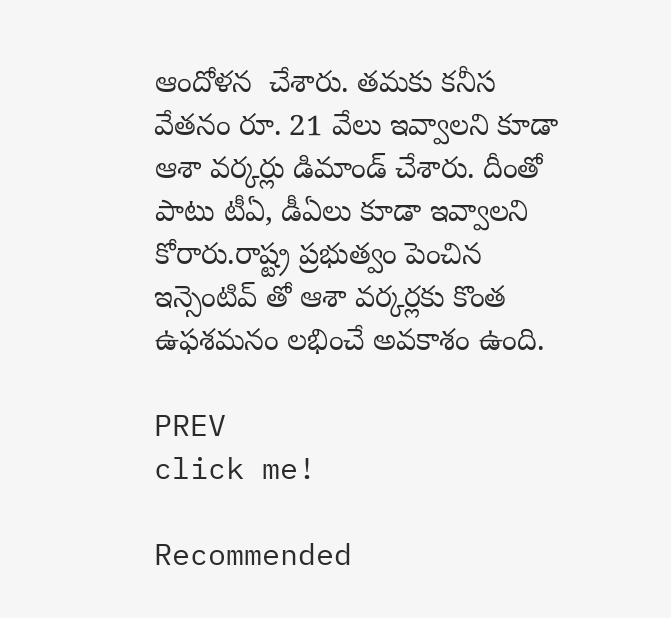ఆందోళన  చేశారు. తమకు కనీస వేతనం రూ. 21 వేలు ఇవ్వాలని కూడా ఆశా వర్కర్లు డిమాండ్ చేశారు. దీంతో పాటు టీఏ, డీఏలు కూడా ఇవ్వాలని కోరారు.రాష్ట్ర ప్రభుత్వం పెంచిన ఇన్సెంటివ్ తో ఆశా వర్కర్లకు కొంత ఉఫశమనం లభించే అవకాశం ఉంది.

PREV
click me!

Recommended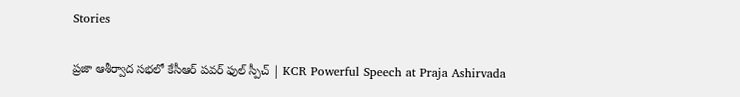Stories

ప్రజా ఆశీర్వాద సభలో కేసీఆర్ పవర్ ఫుల్ స్పీచ్ | KCR Powerful Speech at Praja Ashirvada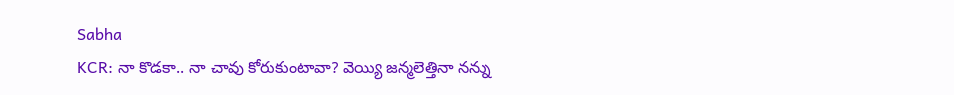Sabha
KCR: నా కొడకా.. నా చావు కోరుకుంటావా? వెయ్యి జన్మలెత్తినా నన్ను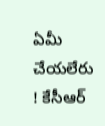ఏమీ చేయలేరు ! కేసీఆర్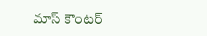మాస్ కౌంటర్